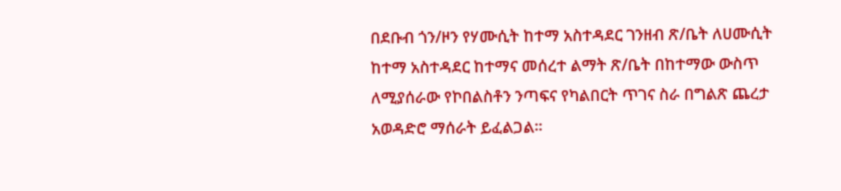በደቡብ ጎን/ዞን የሃሙሲት ከተማ አስተዳደር ገንዘብ ጽ/ቤት ለሀሙሲት ከተማ አስተዳደር ከተማና መሰረተ ልማት ጽ/ቤት በከተማው ውስጥ ለሚያሰራው የኮበልስቶን ንጣፍና የካልበርት ጥገና ስራ በግልጽ ጨረታ አወዳድሮ ማሰራት ይፈልጋል፡፡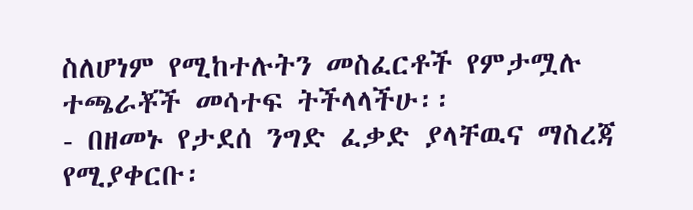ስለሆነም የሚከተሉትን መስፈርቶች የምታሟሉ ተጫራቾች መሳተፍ ትችላላችሁ፡፡
- በዘመኑ የታደሰ ንግድ ፈቃድ ያላቸዉና ማስረጃ የሚያቀርቡ፡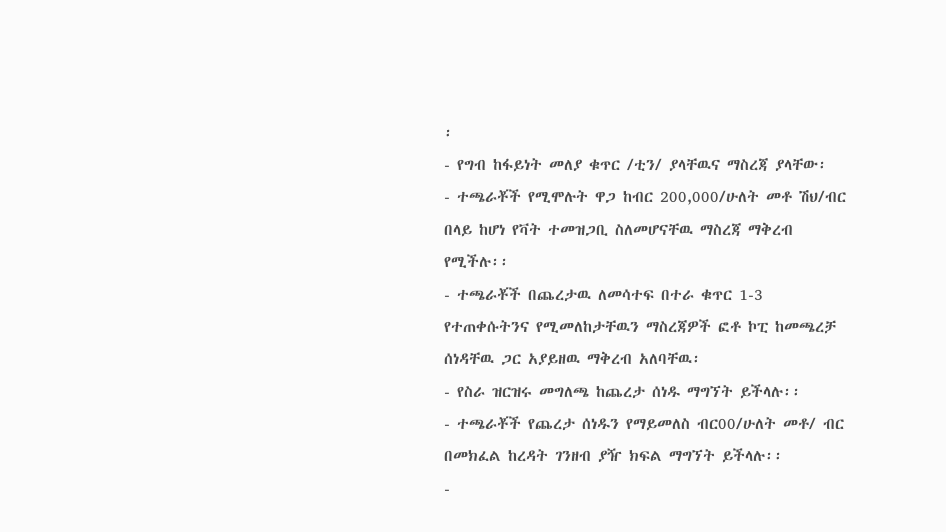፡
- የግብ ከፋይነት መለያ ቁጥር /ቲን/ ያላቸዉና ማስረጃ ያላቸው፡
- ተጫራቾች የሚሞሉት ዋጋ ከብር 200,000/ሁለት መቶ ሽህ/ብር በላይ ከሆነ የቫት ተመዝጋቢ ስለመሆናቸዉ ማስረጃ ማቅረብ የሚችሉ፡፡
- ተጫራቾች በጨረታዉ ለመሳተፍ በተራ ቁጥር 1-3 የተጠቀሱትንና የሚመለከታቸዉን ማስረጃዎች ፎቶ ኮፒ ከመጫረቻ ሰነዳቸዉ ጋር አያይዘዉ ማቅረብ አለባቸዉ፡
- የስራ ዝርዝሩ መግለጫ ከጨረታ ሰነዱ ማግኘት ይችላሉ፡፡
- ተጫራቾች የጨረታ ሰነዱን የማይመለስ ብር00/ሁለት መቶ/ ብር በመክፈል ከረዳት ገንዘብ ያዥ ክፍል ማግኘት ይችላሉ፡፡
-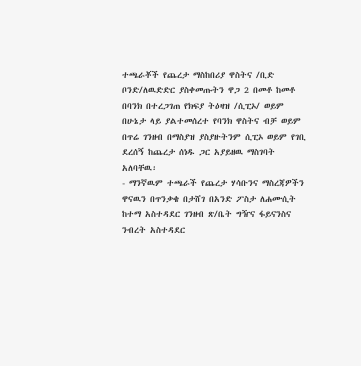ተጫራቾች የጨረታ ማስከበሪያ ዋስትና /ቢድ ቦንድ/ለዉድድር ያስቀመጡትን ዋጋ 2 በመቶ ከመቶ በባንክ በተረጋገጠ የክፍያ ትዕዛዝ /ሲፒኦ/ ወይም በሁኔታ ላይ ያልተመሰረተ የባንክ ዋስትና ብቻ ወይም በጥሬ ገንዘብ በማስያዝ ያስያዙትንም ሲፒኦ ወይም የገቢ ደረሰኝ ከጨረታ ሰነዱ ጋር አያይዘዉ ማስገባት አለባቸዉ፡
- ማንኛዉም ተጫራች የጨረታ ሃሳቡንና ማስረጃዎችን ዋናዉን በጥንቃቄ በታሸገ በአንድ ፖስታ ለሐሙሲት ከተማ አስተዳደር ገንዘብ ጽ/ቤት ግዥና ፋይናንስና ንብረት አስተዳደር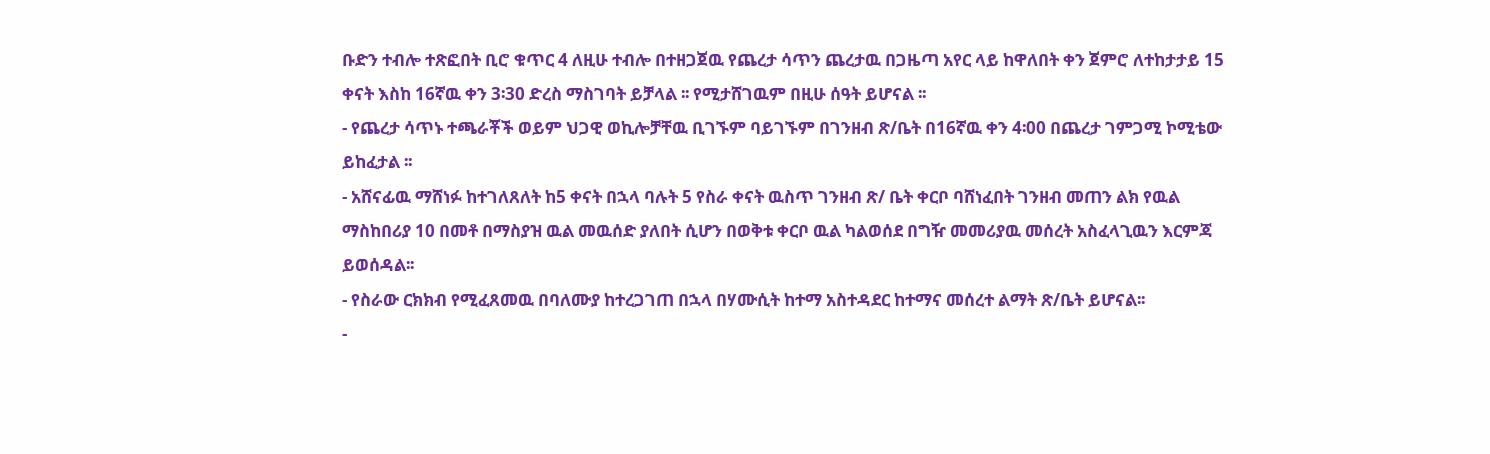ቡድን ተብሎ ተጽፎበት ቢሮ ቁጥር 4 ለዚሁ ተብሎ በተዘጋጀዉ የጨረታ ሳጥን ጨረታዉ በጋዜጣ አየር ላይ ከዋለበት ቀን ጀምሮ ለተከታታይ 15 ቀናት እስከ 16ኛዉ ቀን 3፡30 ድረስ ማስገባት ይቻላል ፡፡ የሚታሸገዉም በዚሁ ሰዓት ይሆናል ፡፡
- የጨረታ ሳጥኑ ተጫራቾች ወይም ህጋዊ ወኪሎቻቸዉ ቢገኙም ባይገኙም በገንዘብ ጽ/ቤት በ16ኛዉ ቀን 4፡00 በጨረታ ገምጋሚ ኮሚቴው ይከፈታል ፡፡
- አሸናፊዉ ማሸነፉ ከተገለጸለት ከ5 ቀናት በኋላ ባሉት 5 የስራ ቀናት ዉስጥ ገንዘብ ጽ/ ቤት ቀርቦ ባሸነፈበት ገንዘብ መጠን ልክ የዉል ማስከበሪያ 10 በመቶ በማስያዝ ዉል መዉሰድ ያለበት ሲሆን በወቅቱ ቀርቦ ዉል ካልወሰደ በግዥ መመሪያዉ መሰረት አስፈላጊዉን እርምጃ ይወሰዳል፡፡
- የስራው ርክክብ የሚፈጸመዉ በባለሙያ ከተረጋገጠ በኋላ በሃሙሲት ከተማ አስተዳደር ከተማና መሰረተ ልማት ጽ/ቤት ይሆናል፡፡
-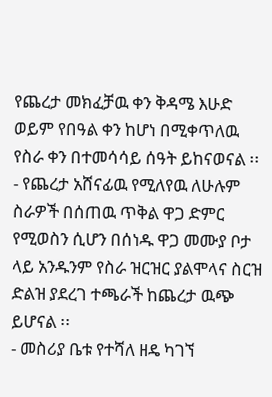የጨረታ መክፈቻዉ ቀን ቅዳሜ እሁድ ወይም የበዓል ቀን ከሆነ በሚቀጥለዉ የስራ ቀን በተመሳሳይ ሰዓት ይከናወናል ፡፡
- የጨረታ አሸናፊዉ የሚለየዉ ለሁሉም ስራዎች በሰጠዉ ጥቅል ዋጋ ድምር የሚወስን ሲሆን በሰነዱ ዋጋ መሙያ ቦታ ላይ አንዱንም የስራ ዝርዝር ያልሞላና ስርዝ ድልዝ ያደረገ ተጫራች ከጨረታ ዉጭ ይሆናል ፡፡
- መስሪያ ቤቱ የተሻለ ዘዴ ካገኘ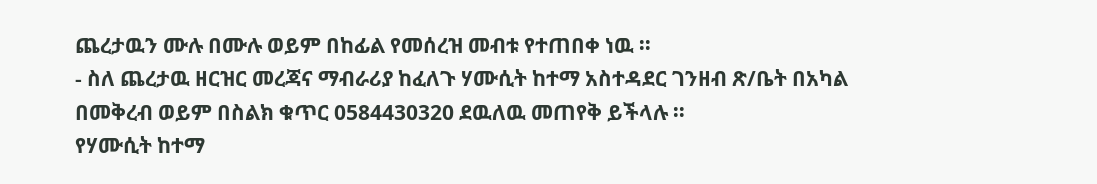ጨረታዉን ሙሉ በሙሉ ወይም በከፊል የመሰረዝ መብቱ የተጠበቀ ነዉ ፡፡
- ስለ ጨረታዉ ዘርዝር መረጃና ማብራሪያ ከፈለጉ ሃሙሲት ከተማ አስተዳደር ገንዘብ ጽ/ቤት በአካል በመቅረብ ወይም በስልክ ቁጥር 0584430320 ደዉለዉ መጠየቅ ይችላሉ ፡፡
የሃሙሲት ከተማ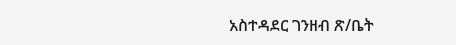አስተዳደር ገንዘብ ጽ/ቤት